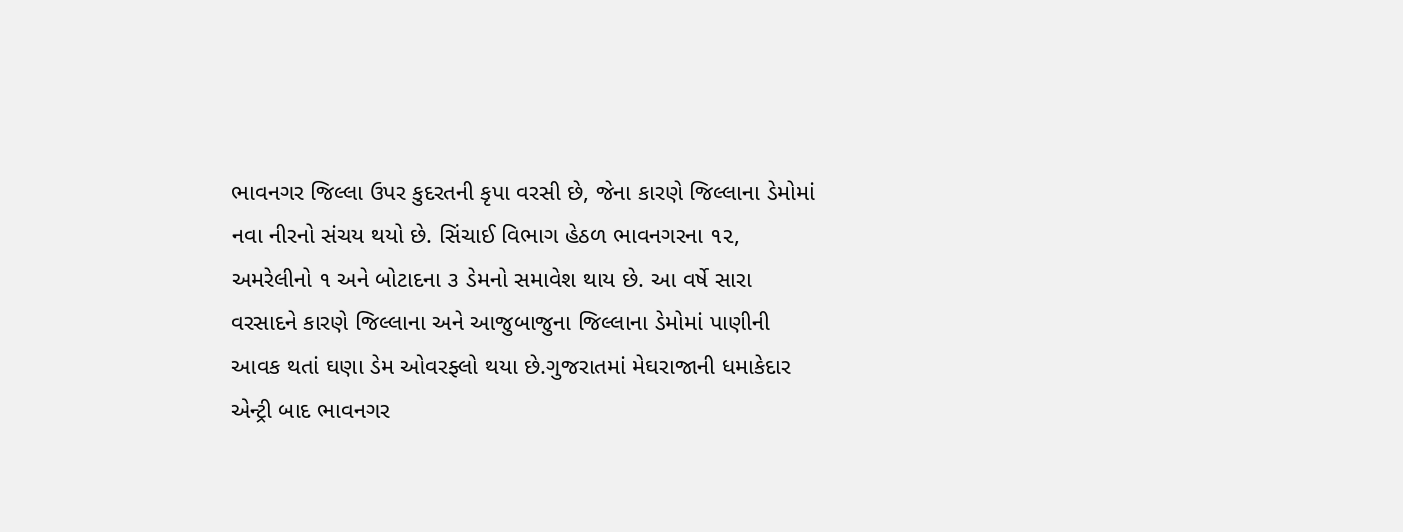ભાવનગર જિલ્લા ઉપર કુદરતની કૃપા વરસી છે, જેના કારણે જિલ્લાના ડેમોમાં નવા નીરનો સંચય થયો છે. સિંચાઈ વિભાગ હેઠળ ભાવનગરના ૧૨, અમરેલીનો ૧ અને બોટાદના ૩ ડેમનો સમાવેશ થાય છે. આ વર્ષે સારા વરસાદને કારણે જિલ્લાના અને આજુબાજુના જિલ્લાના ડેમોમાં પાણીની આવક થતાં ઘણા ડેમ ઓવરફ્લો થયા છે.ગુજરાતમાં મેઘરાજાની ધમાકેદાર એન્ટ્રી બાદ ભાવનગર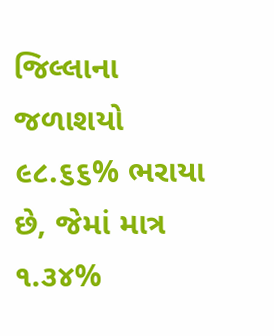જિલ્લાના જળાશયો ૯૮.૬૬% ભરાયા છે, જેમાં માત્ર ૧.૩૪%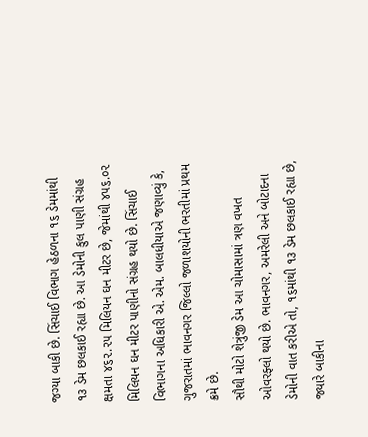જગ્યા બાકી છે. સિંચાઈ વિભાગ હેઠળના ૧૬ ડેમમાંથી ૧૩ ડેમ છલકાઈ રહ્યા છે. આ ડેમોની કુલ પાણી સંગ્રહ ક્ષમતા ૪૬૨.૨૫ મિલિયન ઘન મીટર છે, જેમાંથી ૪૫૬.૦૨ મિલિયન ઘન મીટર પાણીનો સંગ્રહ થયો છે. સિંચાઈ વિભાગના અધિકારી એ. એમ. બાલધીયાએ જણાવ્યું કે, ગુજરાતમાં ભાવનગર જિલ્લો જળાશયોની ભરતીમાં પ્રથમ ક્રમે છે.
સૌથી મોટો શેત્રુંજી ડેમ આ ચોમાસામાં ત્રણ વખત ઓવરફ્લો થયો છે. ભાવનગર, અમરેલી અને બોટાદના ડેમોની વાત કરીએ તો, ૧૬માંથી ૧૩ ડેમ છલકાઈ રહ્યા છે, જ્યારે બાકીના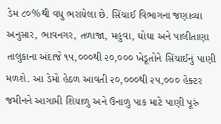ડેમ ૮૦%થી વધુ ભરાયેલા છે. સિંચાઈ વિભાગના જણાવ્યા અનુસાર, ભાવનગર, તળાજા, મહુવા, ઘોઘા અને પાલીતાણા તાલુકાના અંદાજે ૧૫,૦૦૦થી ૨૦,૦૦૦ ખેડૂતોને સિંચાઈનું પાણી મળશે. આ ડેમો હેઠળ આવતી ૨૦,૦૦૦થી ૨૫,૦૦૦ હેક્ટર જમીનને આગામી શિયાળુ અને ઉનાળુ પાક માટે પાણી પૂરું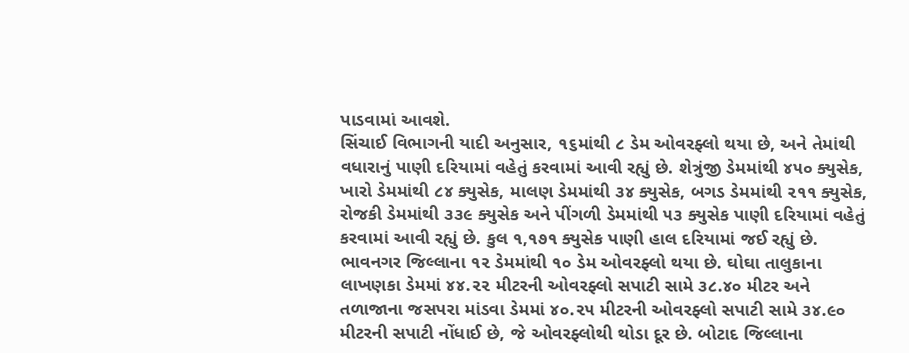પાડવામાં આવશે.
સિંચાઈ વિભાગની યાદી અનુસાર, ૧૬માંથી ૮ ડેમ ઓવરફ્લો થયા છે, અને તેમાંથી વધારાનું પાણી દરિયામાં વહેતું કરવામાં આવી રહ્યું છે. શેત્રુંજી ડેમમાંથી ૪૫૦ ક્યુસેક, ખારો ડેમમાંથી ૮૪ ક્યુસેક, માલણ ડેમમાંથી ૩૪ ક્યુસેક, બગડ ડેમમાંથી ૨૧૧ ક્યુસેક, રોજકી ડેમમાંથી ૩૩૯ ક્યુસેક અને પીંગળી ડેમમાંથી ૫૩ ક્યુસેક પાણી દરિયામાં વહેતું કરવામાં આવી રહ્યું છે. કુલ ૧,૧૭૧ ક્યુસેક પાણી હાલ દરિયામાં જઈ રહ્યું છે.
ભાવનગર જિલ્લાના ૧૨ ડેમમાંથી ૧૦ ડેમ ઓવરફ્લો થયા છે. ઘોઘા તાલુકાના લાખણકા ડેમમાં ૪૪.૨૨ મીટરની ઓવરફ્લો સપાટી સામે ૩૮.૪૦ મીટર અને તળાજાના જસપરા માંડવા ડેમમાં ૪૦.૨૫ મીટરની ઓવરફ્લો સપાટી સામે ૩૪.૯૦ મીટરની સપાટી નોંધાઈ છે, જે ઓવરફ્લોથી થોડા દૂર છે. બોટાદ જિલ્લાના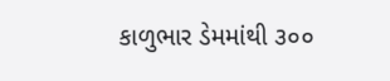કાળુભાર ડેમમાંથી ૩૦૦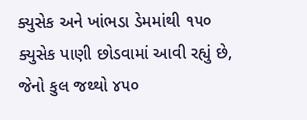ક્યુસેક અને ખાંભડા ડેમમાંથી ૧૫૦ ક્યુસેક પાણી છોડવામાં આવી રહ્યું છે, જેનો કુલ જથ્થો ૪૫૦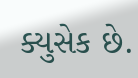ક્યુસેક છે.